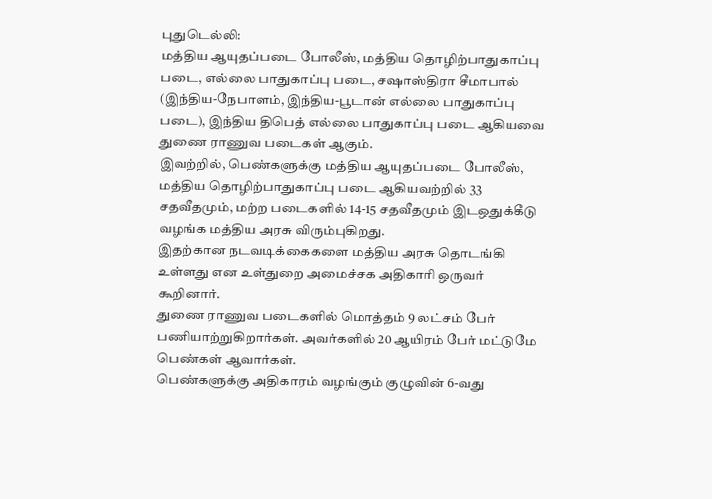புதுடெல்லி:
மத்திய ஆயுதப்படை போலீஸ், மத்திய தொழிற்பாதுகாப்பு படை, எல்லை பாதுகாப்பு படை, சஷாஸ்திரா சீமாபால் (இந்திய-நேபாளம், இந்திய-பூடான் எல்லை பாதுகாப்பு படை), இந்திய திபெத் எல்லை பாதுகாப்பு படை ஆகியவை துணை ராணுவ படைகள் ஆகும்.
இவற்றில், பெண்களுக்கு மத்திய ஆயுதப்படை போலீஸ், மத்திய தொழிற்பாதுகாப்பு படை ஆகியவற்றில் 33 சதவீதமும், மற்ற படைகளில் 14-15 சதவீதமும் இடஒதுக்கீடு வழங்க மத்திய அரசு விரும்புகிறது.
இதற்கான நடவடிக்கைகளை மத்திய அரசு தொடங்கி உள்ளது என உள்துறை அமைச்சக அதிகாரி ஒருவர் கூறினார்.
துணை ராணுவ படைகளில் மொத்தம் 9 லட்சம் பேர் பணியாற்றுகிறார்கள். அவர்களில் 20 ஆயிரம் பேர் மட்டுமே பெண்கள் ஆவார்கள்.
பெண்களுக்கு அதிகாரம் வழங்கும் குழுவின் 6-வது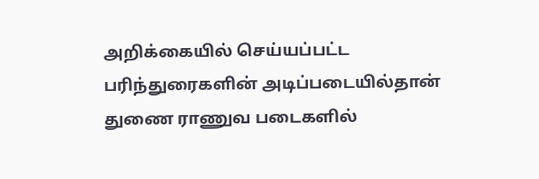அறிக்கையில் செய்யப்பட்ட பரிந்துரைகளின் அடிப்படையில்தான் துணை ராணுவ படைகளில்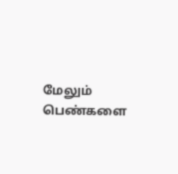மேலும் பெண்களை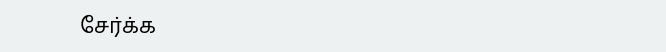சேர்க்க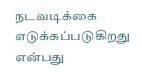நடவடிக்கை எடுக்கப்படுகிறது என்பது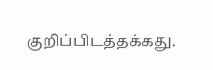குறிப்பிடத்தக்கது.